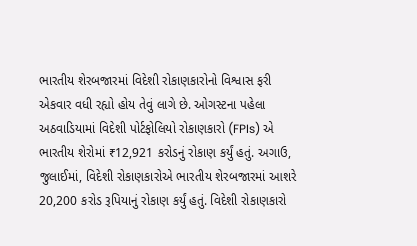ભારતીય શેરબજારમાં વિદેશી રોકાણકારોનો વિશ્વાસ ફરી એકવાર વધી રહ્યો હોય તેવું લાગે છે. ઓગસ્ટના પહેલા અઠવાડિયામાં વિદેશી પોર્ટફોલિયો રોકાણકારો (FPIs) એ ભારતીય શેરોમાં ₹12,921 કરોડનું રોકાણ કર્યું હતું. અગાઉ, જુલાઈમાં, વિદેશી રોકાણકારોએ ભારતીય શેરબજારમાં આશરે 20,200 કરોડ રૂપિયાનું રોકાણ કર્યું હતું. વિદેશી રોકાણકારો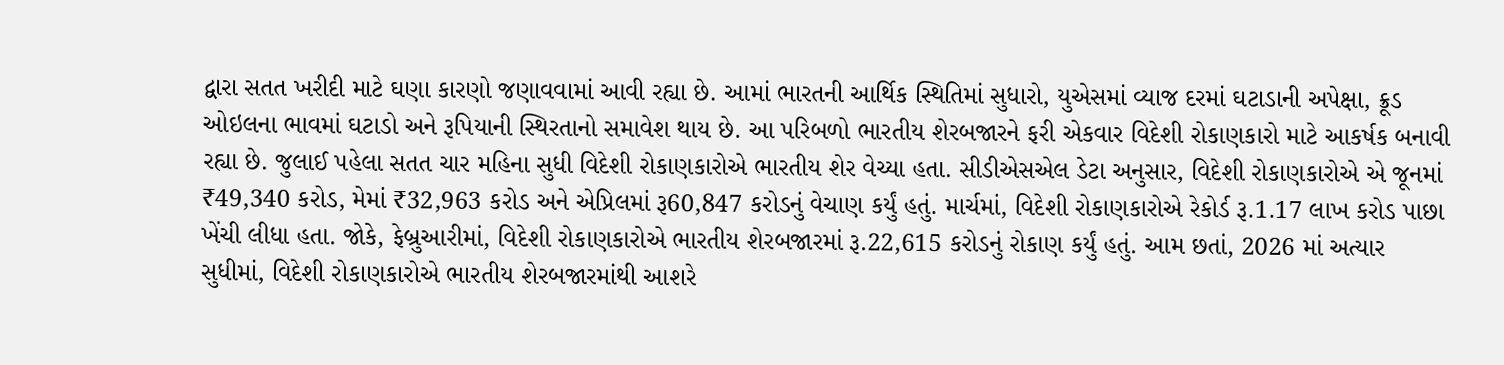દ્વારા સતત ખરીદી માટે ઘણા કારણો જણાવવામાં આવી રહ્યા છે. આમાં ભારતની આર્થિક સ્થિતિમાં સુધારો, યુએસમાં વ્યાજ દરમાં ઘટાડાની અપેક્ષા, ક્રૂડ ઓઇલના ભાવમાં ઘટાડો અને રૂપિયાની સ્થિરતાનો સમાવેશ થાય છે. આ પરિબળો ભારતીય શેરબજારને ફરી એકવાર વિદેશી રોકાણકારો માટે આકર્ષક બનાવી રહ્યા છે. જુલાઈ પહેલા સતત ચાર મહિના સુધી વિદેશી રોકાણકારોએ ભારતીય શેર વેચ્યા હતા. સીડીએસએલ ડેટા અનુસાર, વિદેશી રોકાણકારોએ એ જૂનમાં ₹49,340 કરોડ, મેમાં ₹32,963 કરોડ અને એપ્રિલમાં રૂ60,847 કરોડનું વેચાણ કર્યું હતું. માર્ચમાં, વિદેશી રોકાણકારોએ રેકોર્ડ રૂ.1.17 લાખ કરોડ પાછા ખેંચી લીધા હતા. જોકે, ફેબ્રુઆરીમાં, વિદેશી રોકાણકારોએ ભારતીય શેરબજારમાં રૂ.22,615 કરોડનું રોકાણ કર્યું હતું. આમ છતાં, 2026 માં અત્યાર સુધીમાં, વિદેશી રોકાણકારોએ ભારતીય શેરબજારમાંથી આશરે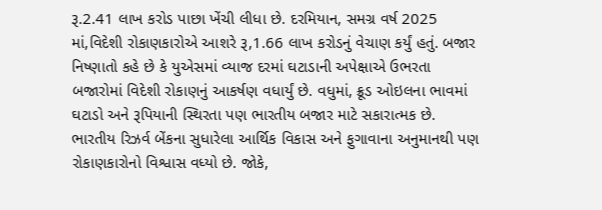રૂ.2.41 લાખ કરોડ પાછા ખેંચી લીધા છે. દરમિયાન, સમગ્ર વર્ષ 2025 માં,વિદેશી રોકાણકારોએ આશરે રૂ,1.66 લાખ કરોડનું વેચાણ કર્યું હતું. બજાર નિષ્ણાતો કહે છે કે યુએસમાં વ્યાજ દરમાં ઘટાડાની અપેક્ષાએ ઉભરતા બજારોમાં વિદેશી રોકાણનું આકર્ષણ વધાર્યું છે. વધુમાં, ક્રૂડ ઓઇલના ભાવમાં ઘટાડો અને રૂપિયાની સ્થિરતા પણ ભારતીય બજાર માટે સકારાત્મક છે. ભારતીય રિઝર્વ બેંકના સુધારેલા આર્થિક વિકાસ અને ફુગાવાના અનુમાનથી પણ રોકાણકારોનો વિશ્વાસ વધ્યો છે. જોકે,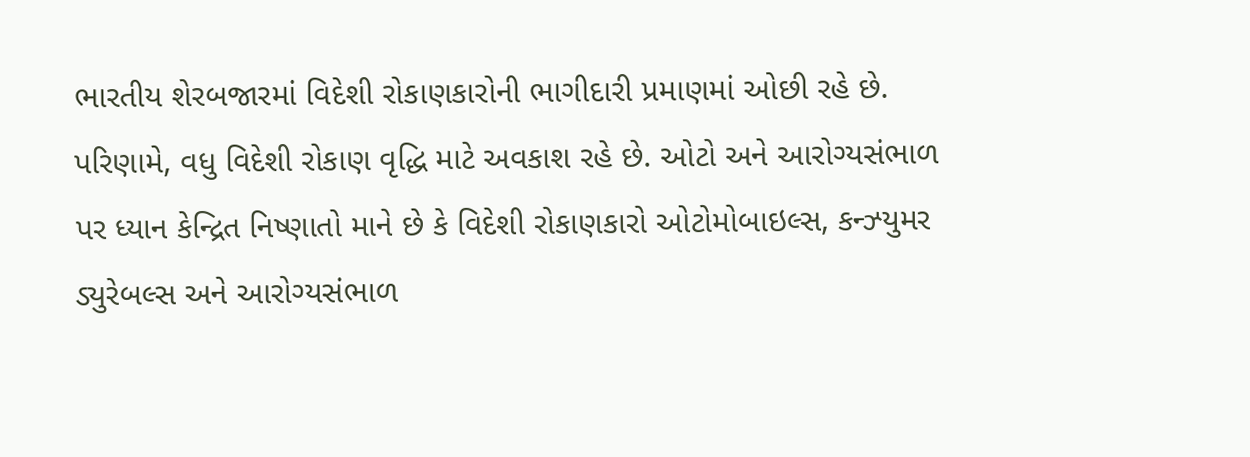ભારતીય શેરબજારમાં વિદેશી રોકાણકારોની ભાગીદારી પ્રમાણમાં ઓછી રહે છે. પરિણામે, વધુ વિદેશી રોકાણ વૃદ્ધિ માટે અવકાશ રહે છે. ઓટો અને આરોગ્યસંભાળ પર ધ્યાન કેન્દ્રિત નિષ્ણાતો માને છે કે વિદેશી રોકાણકારો ઓટોમોબાઇલ્સ, કન્ઝ્યુમર ડ્યુરેબલ્સ અને આરોગ્યસંભાળ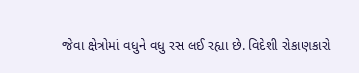જેવા ક્ષેત્રોમાં વધુને વધુ રસ લઈ રહ્યા છે. વિદેશી રોકાણકારો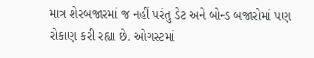માત્ર શેરબજારમાં જ નહીં પરંતુ ડેટ અને બોન્ડ બજારોમાં પણ રોકાણ કરી રહ્યા છે. ઓગસ્ટમાં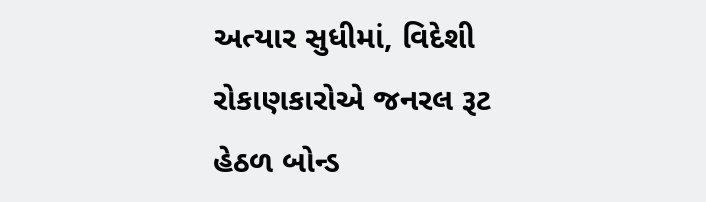અત્યાર સુધીમાં, વિદેશી રોકાણકારોએ જનરલ રૂટ હેઠળ બોન્ડ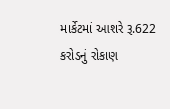માર્કેટમાં આશરે રૂ.622 કરોડનું રોકાણ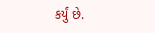કર્યું છે.